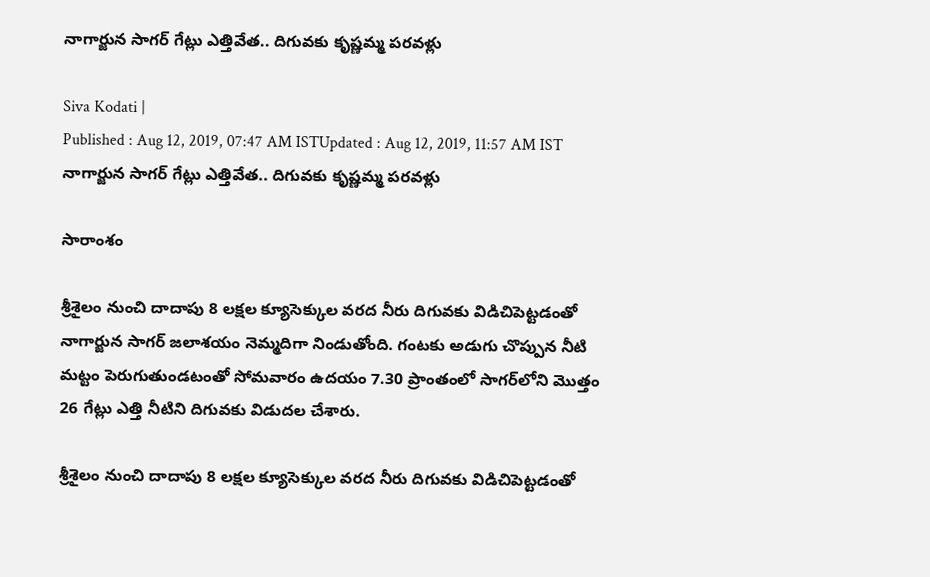నాగార్జున సాగర్ గేట్లు ఎత్తివేత.. దిగువకు కృష్ణమ్మ పరవళ్లు

Siva Kodati |
Published : Aug 12, 2019, 07:47 AM ISTUpdated : Aug 12, 2019, 11:57 AM IST
నాగార్జున సాగర్ గేట్లు ఎత్తివేత.. దిగువకు కృష్ణమ్మ పరవళ్లు

సారాంశం

శ్రీశైలం నుంచి దాదాపు 8 లక్షల క్యూసెక్కుల వరద నీరు దిగువకు విడిచిపెట్టడంతో నాగార్జున సాగర్ జలాశయం నెమ్మదిగా నిండుతోంది. గంటకు అడుగు చొప్పున నీటి మట్టం పెరుగుతుండటంతో సోమవారం ఉదయం 7.30 ప్రాంతంలో సాగర్‌లోని మొత్తం 26 గేట్లు ఎత్తి నీటిని దిగువకు విడుదల చేశారు.

శ్రీశైలం నుంచి దాదాపు 8 లక్షల క్యూసెక్కుల వరద నీరు దిగువకు విడిచిపెట్టడంతో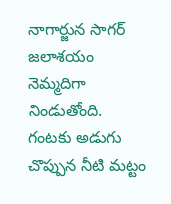నాగార్జున సాగర్ జలాశయం నెమ్మదిగా నిండుతోంది. గంటకు అడుగు చొప్పున నీటి మట్టం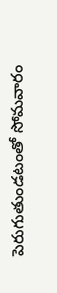పెరుగుతుండటంతో సోమవారం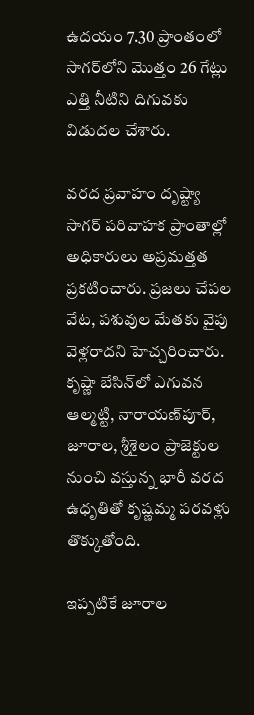ఉదయం 7.30 ప్రాంతంలో సాగర్‌లోని మొత్తం 26 గేట్లు ఎత్తి నీటిని దిగువకు విడుదల చేశారు.

వరద ప్రవాహం దృష్ట్యా సాగర్ పరివాహక ప్రాంతాల్లో అధికారులు అప్రమత్తత ప్రకటించారు. ప్రజలు చేపల వేట, పశువుల మేతకు వైపు వెళ్లరాదని హెచ్చరించారు. కృష్ణా బేసిన్‌లో ఎగువన ఆల్మట్టి, నారాయణ్‌పూర్, జూరాల, శ్రీశైలం ప్రాజెక్టుల నుంచి వస్తున్న భారీ వరద ఉధృతితో కృష్ణమ్మ పరవళ్లు తొక్కుతోంది.

ఇప్పటికే జూరాల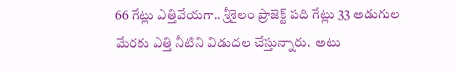66 గేట్లు ఎత్తివేయగా.. శ్రీశైలం ప్రాజెక్ట్ పది గేట్లు 33 అడుగుల మేరకు ఎత్తి నీటిని విడుదల చేస్తున్నారు.  అటు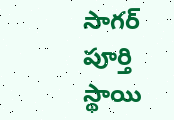సాగర్ పూర్తి స్థాయి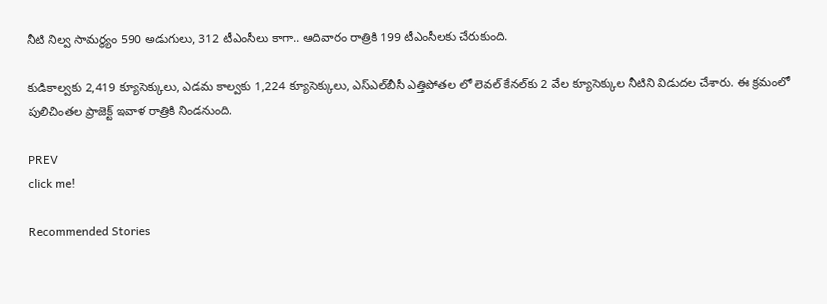నీటి నిల్వ సామర్థ్యం 590 అడుగులు, 312 టీఎంసీలు కాగా.. ఆదివారం రాత్రికి 199 టీఎంసీలకు చేరుకుంది.

కుడికాల్వకు 2,419 క్యూసెక్కులు, ఎడమ కాల్వకు 1,224 క్యూసెక్కులు, ఎస్ఎల్‌బీసీ ఎత్తిపోతల లో లెవల్ కేనల్‌కు 2 వేల క్యూసెక్కుల నీటిని విడుదల చేశారు. ఈ క్రమంలో పులిచింతల ప్రాజెక్ట్ ఇవాళ రాత్రికి నిండనుంది.

PREV
click me!

Recommended Stories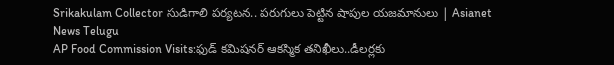Srikakulam Collector సుడిగాలి పర్యటన.. పరుగులు పెట్టిన షాపుల యజమానులు | Asianet News Telugu
AP Food Commission Visits:ఫుడ్ కమిషనర్ ఆకస్మిక తనిఖీలు..డీలర్లకు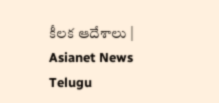కీలక ఆదేశాలు | Asianet News Telugu